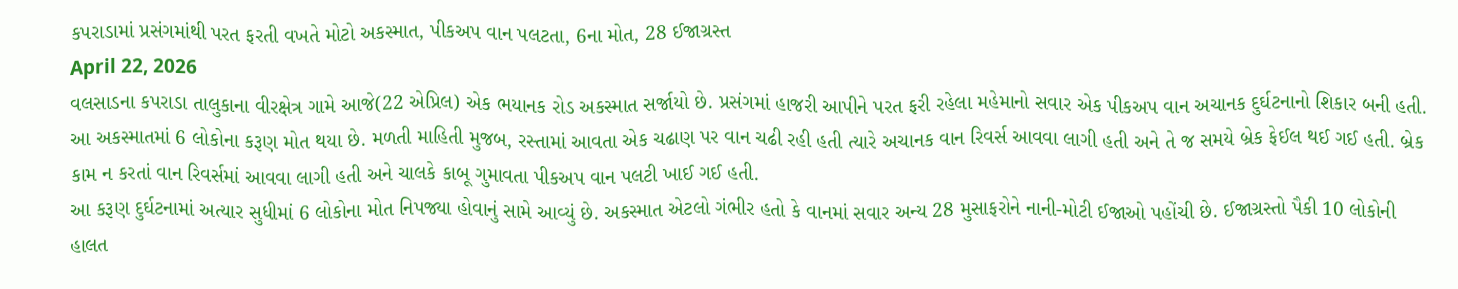કપરાડામાં પ્રસંગમાંથી પરત ફરતી વખતે મોટો અકસ્માત, પીકઅપ વાન પલટતા, 6ના મોત, 28 ઈજાગ્રસ્ત
April 22, 2026
વલસાડના કપરાડા તાલુકાના વીરક્ષેત્ર ગામે આજે(22 એપ્રિલ) એક ભયાનક રોડ અકસ્માત સર્જાયો છે. પ્રસંગમાં હાજરી આપીને પરત ફરી રહેલા મહેમાનો સવાર એક પીકઅપ વાન અચાનક દુર્ઘટનાનો શિકાર બની હતી. આ અકસ્માતમાં 6 લોકોના કરૂણ મોત થયા છે. મળતી માહિતી મુજબ, રસ્તામાં આવતા એક ચઢાણ પર વાન ચઢી રહી હતી ત્યારે અચાનક વાન રિવર્સ આવવા લાગી હતી અને તે જ સમયે બ્રેક ફેઈલ થઈ ગઈ હતી. બ્રેક કામ ન કરતાં વાન રિવર્સમાં આવવા લાગી હતી અને ચાલકે કાબૂ ગુમાવતા પીકઅપ વાન પલટી ખાઈ ગઈ હતી.
આ કરૂણ દુર્ઘટનામાં અત્યાર સુધીમાં 6 લોકોના મોત નિપજ્યા હોવાનું સામે આવ્યું છે. અકસ્માત એટલો ગંભીર હતો કે વાનમાં સવાર અન્ય 28 મુસાફરોને નાની-મોટી ઈજાઓ પહોંચી છે. ઈજાગ્રસ્તો પૈકી 10 લોકોની હાલત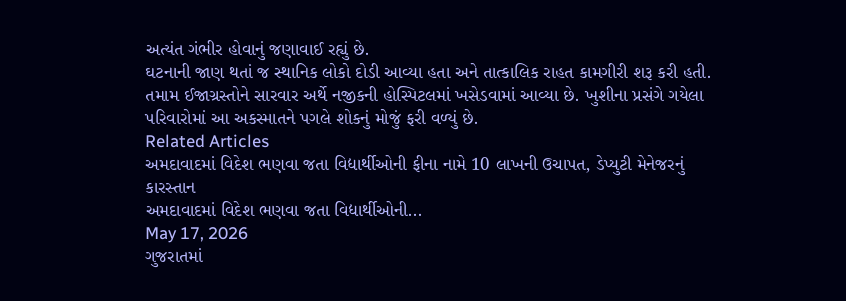અત્યંત ગંભીર હોવાનું જણાવાઈ રહ્યું છે.
ઘટનાની જાણ થતાં જ સ્થાનિક લોકો દોડી આવ્યા હતા અને તાત્કાલિક રાહત કામગીરી શરૂ કરી હતી. તમામ ઈજાગ્રસ્તોને સારવાર અર્થે નજીકની હોસ્પિટલમાં ખસેડવામાં આવ્યા છે. ખુશીના પ્રસંગે ગયેલા પરિવારોમાં આ અકસ્માતને પગલે શોકનું મોજું ફરી વળ્યું છે.
Related Articles
અમદાવાદમાં વિદેશ ભણવા જતા વિદ્યાર્થીઓની ફીના નામે 10 લાખની ઉચાપત, ડેપ્યુટી મેનેજરનું કારસ્તાન
અમદાવાદમાં વિદેશ ભણવા જતા વિદ્યાર્થીઓની...
May 17, 2026
ગુજરાતમાં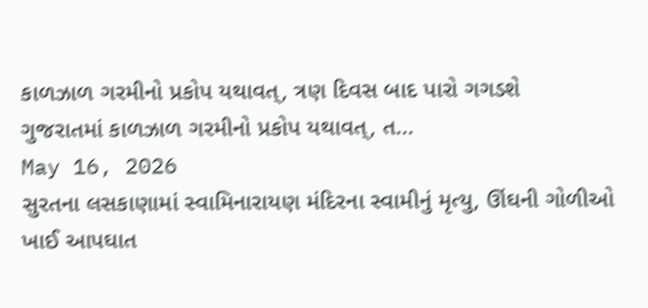કાળઝાળ ગરમીનો પ્રકોપ યથાવત્, ત્રણ દિવસ બાદ પારો ગગડશે
ગુજરાતમાં કાળઝાળ ગરમીનો પ્રકોપ યથાવત્, ત...
May 16, 2026
સુરતના લસકાણામાં સ્વામિનારાયણ મંદિરના સ્વામીનું મૃત્યુ, ઊંઘની ગોળીઓ ખાઈ આપઘાત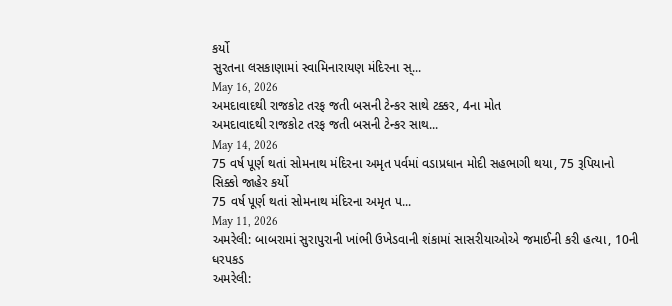કર્યો
સુરતના લસકાણામાં સ્વામિનારાયણ મંદિરના સ્...
May 16, 2026
અમદાવાદથી રાજકોટ તરફ જતી બસની ટેન્કર સાથે ટક્કર, 4ના મોત
અમદાવાદથી રાજકોટ તરફ જતી બસની ટેન્કર સાથ...
May 14, 2026
75 વર્ષ પૂર્ણ થતાં સોમનાથ મંદિરના અમૃત પર્વમાં વડાપ્રધાન મોદી સહભાગી થયા, 75 રૂપિયાનો સિક્કો જાહેર કર્યો
75 વર્ષ પૂર્ણ થતાં સોમનાથ મંદિરના અમૃત પ...
May 11, 2026
અમરેલી: બાબરામાં સુરાપુરાની ખાંભી ઉખેડવાની શંકામાં સાસરીયાઓએ જમાઈની કરી હત્યા, 10ની ધરપકડ
અમરેલી: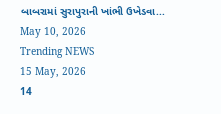બાબરામાં સુરાપુરાની ખાંભી ઉખેડવા...
May 10, 2026
Trending NEWS
15 May, 2026
14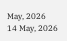May, 2026
14 May, 2026